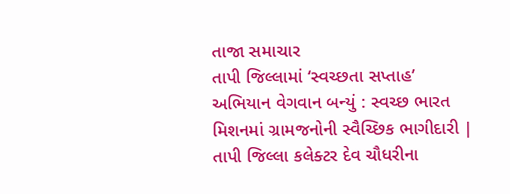તાજા સમાચાર
તાપી જિલ્લામાં ‘સ્વચ્છતા સપ્તાહ’ અભિયાન વેગવાન બન્યું : સ્વચ્છ ભારત મિશનમાં ગ્રામજનોની સ્વૈચ્છિક ભાગીદારી | તાપી જિલ્લા કલેક્ટર દેવ ચૌધરીના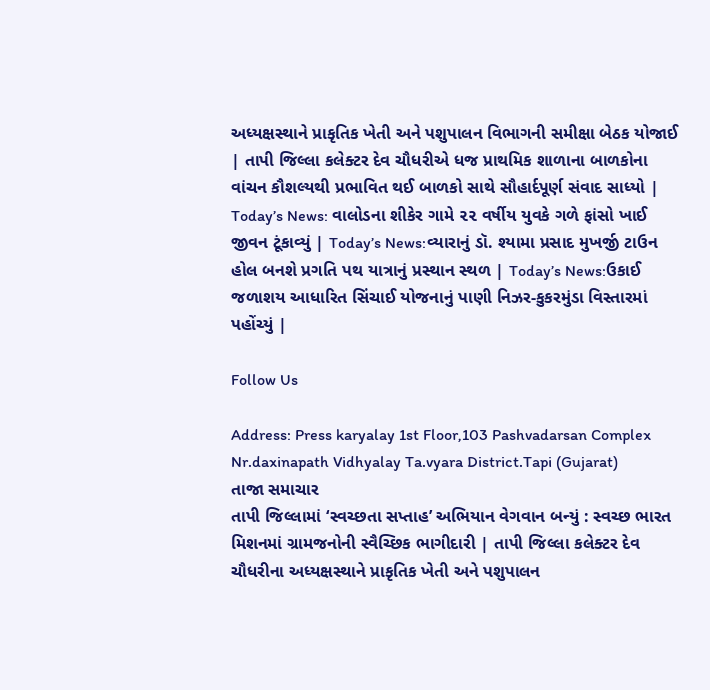અધ્યક્ષસ્થાને પ્રાકૃતિક ખેતી અને પશુપાલન વિભાગની સમીક્ષા બેઠક યોજાઈ | તાપી જિલ્લા કલેક્ટર દેવ ચૌધરીએ ધજ પ્રાથમિક શાળાના બાળકોના વાંચન કૌશલ્યથી પ્રભાવિત થઈ બાળકો સાથે સૌહાર્દપૂર્ણ સંવાદ સાધ્યો | Today’s News: વાલોડના શીકેર ગામે ૨૨ વર્ષીય યુવકે ગળે ફાંસો ખાઈ જીવન ટૂંકાવ્યું | Today’s News:વ્યારાનું ડૉ. શ્યામા પ્રસાદ મુખર્જી ટાઉન હોલ બનશે પ્રગતિ પથ યાત્રાનું પ્રસ્થાન સ્થળ | Today’s News:ઉકાઈ જળાશય આધારિત સિંચાઈ યોજનાનું પાણી નિઝર-કુકરમુંડા વિસ્તારમાં પહોંચ્યું |

Follow Us

Address: Press karyalay 1st Floor,103 Pashvadarsan Complex Nr.daxinapath Vidhyalay Ta.vyara District.Tapi (Gujarat)
તાજા સમાચાર
તાપી જિલ્લામાં ‘સ્વચ્છતા સપ્તાહ’ અભિયાન વેગવાન બન્યું : સ્વચ્છ ભારત મિશનમાં ગ્રામજનોની સ્વૈચ્છિક ભાગીદારી | તાપી જિલ્લા કલેક્ટર દેવ ચૌધરીના અધ્યક્ષસ્થાને પ્રાકૃતિક ખેતી અને પશુપાલન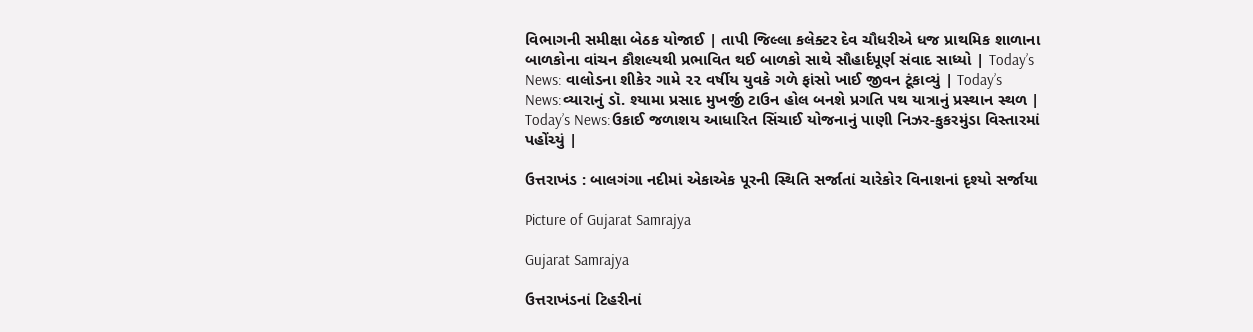વિભાગની સમીક્ષા બેઠક યોજાઈ | તાપી જિલ્લા કલેક્ટર દેવ ચૌધરીએ ધજ પ્રાથમિક શાળાના બાળકોના વાંચન કૌશલ્યથી પ્રભાવિત થઈ બાળકો સાથે સૌહાર્દપૂર્ણ સંવાદ સાધ્યો | Today’s News: વાલોડના શીકેર ગામે ૨૨ વર્ષીય યુવકે ગળે ફાંસો ખાઈ જીવન ટૂંકાવ્યું | Today’s News:વ્યારાનું ડૉ. શ્યામા પ્રસાદ મુખર્જી ટાઉન હોલ બનશે પ્રગતિ પથ યાત્રાનું પ્રસ્થાન સ્થળ | Today’s News:ઉકાઈ જળાશય આધારિત સિંચાઈ યોજનાનું પાણી નિઝર-કુકરમુંડા વિસ્તારમાં પહોંચ્યું |

ઉત્તરાખંડ : બાલગંગા નદીમાં એકાએક પૂરની સ્થિતિ સર્જાતાં ચારેકોર વિનાશનાં દૃશ્યો સર્જાયા

Picture of Gujarat Samrajya

Gujarat Samrajya

ઉત્તરાખંડનાં ટિહરીનાં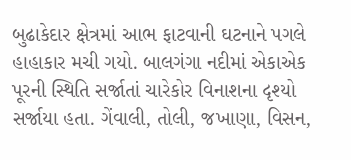બુઢાકેદાર ક્ષેત્રમાં આભ ફાટવાની ઘટનાને પગલે હાહાકાર મચી ગયો. બાલગંગા નદીમાં એકાએક પૂરની સ્થિતિ સર્જાતાં ચારેકોર વિનાશના દૃશ્યો સર્જાયા હતા. ગેંવાલી, તોલી, જખાણા, વિસન,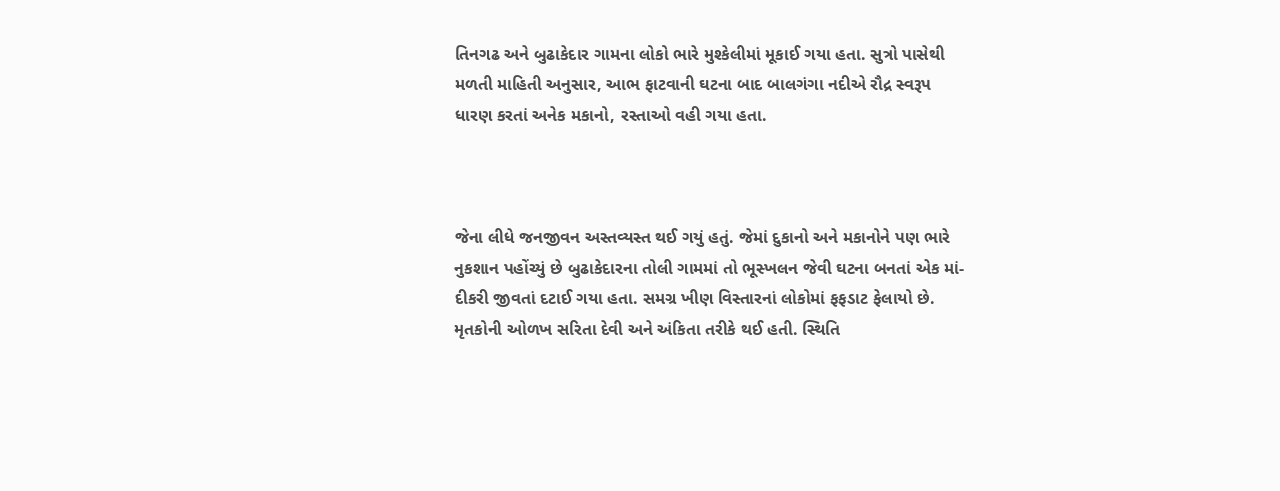તિનગઢ અને બુઢાકેદાર ગામના લોકો ભારે મુશ્કેલીમાં મૂકાઈ ગયા હતા. સુત્રો પાસેથી મળતી માહિતી અનુસાર, આભ ફાટવાની ઘટના બાદ બાલગંગા નદીએ રૌદ્ર સ્વરૂપ ધારણ કરતાં અનેક મકાનો, રસ્તાઓ વહી ગયા હતા.



જેના લીધે જનજીવન અસ્તવ્યસ્ત થઈ ગયું હતું. જેમાં દુકાનો અને મકાનોને પણ ભારે નુકશાન પહોંચ્યું છે બુઢાકેદારના તોલી ગામમાં તો ભૂસ્ખલન જેવી ઘટના બનતાં એક માં-દીકરી જીવતાં દટાઈ ગયા હતા. સમગ્ર ખીણ વિસ્તારનાં લોકોમાં ફફડાટ ફેલાયો છે. મૃતકોની ઓળખ સરિતા દેવી અને અંકિતા તરીકે થઈ હતી. સ્થિતિ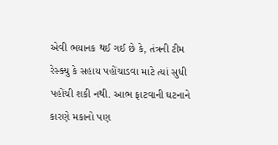એવી ભયાનક થઈ ગઈ છે કે, તંત્રની ટીમ રેસ્ક્યુ કે સહાય પહોંચાડવા માટે ત્યાં સુધી પહોંચી શકી નથી. આભ ફાટવાની ઘટનાને કારણે મકાનો પણ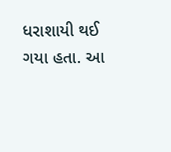ધરાશાયી થઈ ગયા હતા. આ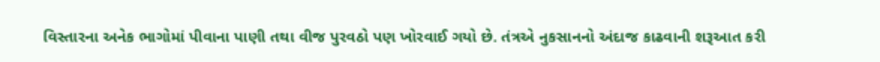વિસ્તારના અનેક ભાગોમાં પીવાના પાણી તથા વીજ પુરવઠો પણ ખોરવાઈ ગયો છે. તંત્રએ નુકસાનનો અંદાજ કાઢવાની શરૂઆત કરી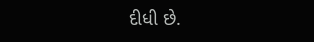દીધી છે.